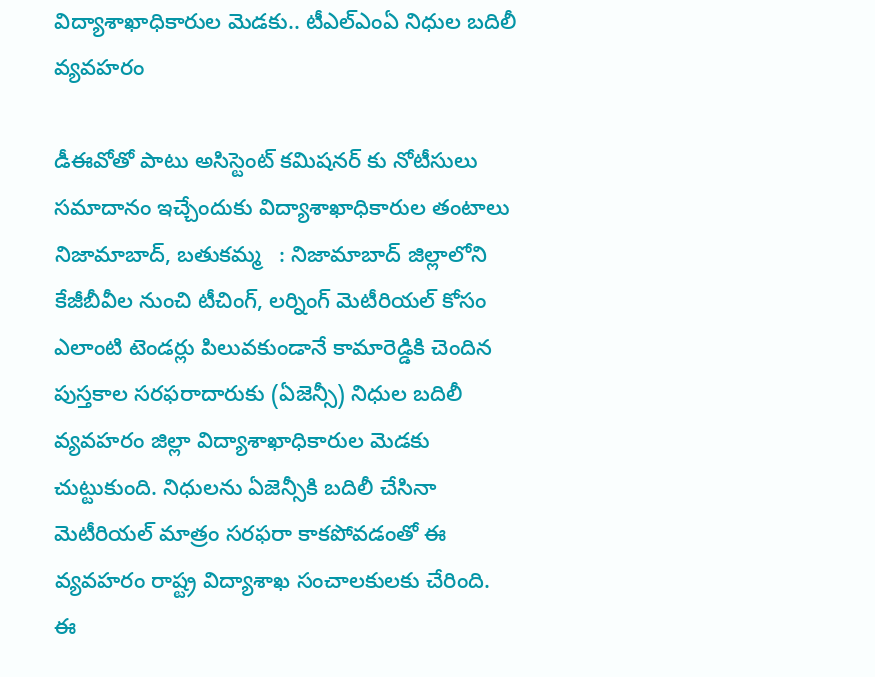విద్యాశాఖాధికారుల మెడకు.. టీఎల్ఎంఏ నిధుల బదిలీ వ్యవహరం

డీఈవోతో పాటు అసిస్టెంట్ కమిషనర్ కు నోటీసులు సమాదానం ఇచ్చేందుకు విద్యాశాఖాధికారుల తంటాలు   నిజామాబాద్, బతుకమ్మ   : నిజామాబాద్ జిల్లాలోని కేజీబీవీల నుంచి టీచింగ్, లర్నింగ్ మెటీరియల్ కోసం ఎలాంటి టెండర్లు పిలువకుండానే కామారెడ్డికి చెందిన పుస్తకాల సరఫరాదారుకు (ఏజెన్సీ) నిధుల బదిలీ వ్యవహరం జిల్లా విద్యాశాఖాధికారుల మెడకు చుట్టుకుంది. నిధులను ఏజెన్సీకి బదిలీ చేసినా మెటీరియల్ మాత్రం సరఫరా కాకపోవడంతో ఈ వ్యవహరం రాష్ట్ర విద్యాశాఖ సంచాలకులకు చేరింది. ఈ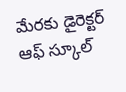మేరకు డైరెక్టర్ ఆఫ్ స్కూల్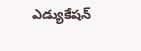ఎడ్యుకేషన్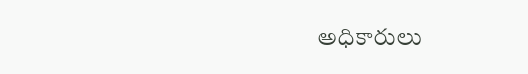అధికారులు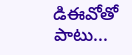డిఈవోతో పాటు...